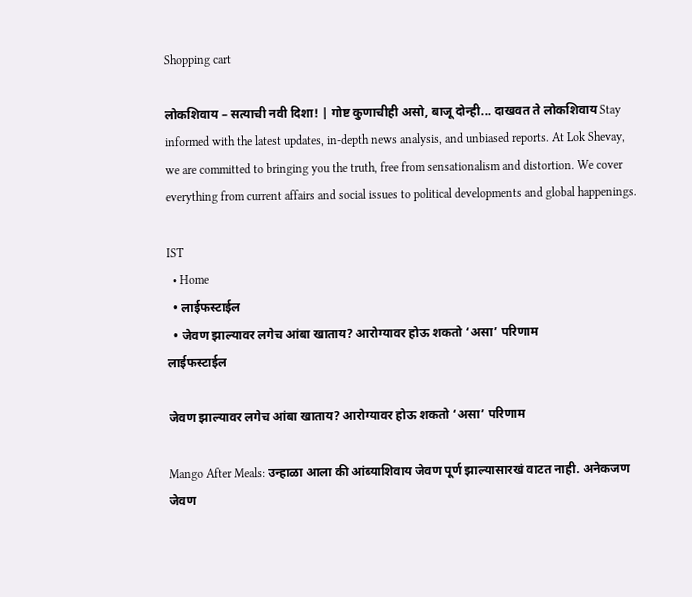Shopping cart

लोकशिवाय – सत्याची नवी दिशा! | गोष्ट कुणाचीही असो, बाजू दोन्ही... दाखवत ते लोकशिवाय Stay informed with the latest updates, in-depth news analysis, and unbiased reports. At Lok Shevay, we are committed to bringing you the truth, free from sensationalism and distortion. We cover everything from current affairs and social issues to political developments and global happenings.

IST
  • Home
  • लाईफस्टाईल
  • जेवण झाल्यावर लगेच आंबा खाताय? आरोग्यावर होऊ शकतो ‘असा’ परिणाम
लाईफस्टाईल

जेवण झाल्यावर लगेच आंबा खाताय? आरोग्यावर होऊ शकतो ‘असा’ परिणाम

Mango After Meals: उन्हाळा आला की आंब्याशिवाय जेवण पूर्ण झाल्यासारखं वाटत नाही. अनेकजण जेवण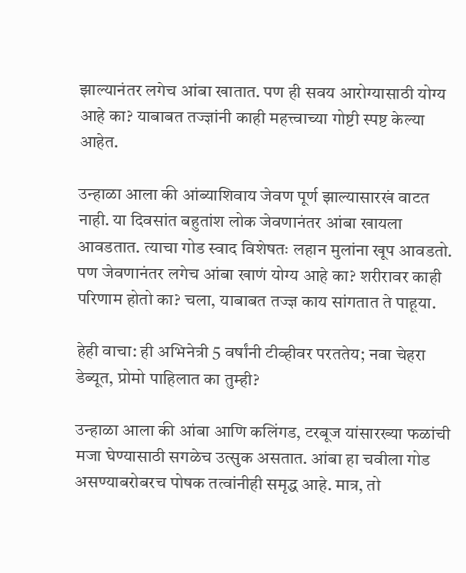झाल्यानंतर लगेच आंबा खातात. पण ही सवय आरोग्यासाठी योग्य आहे का? याबाबत तज्ज्ञांनी काही महत्त्वाच्या गोष्टी स्पष्ट केल्या आहेत.

उन्हाळा आला की आंब्याशिवाय जेवण पूर्ण झाल्यासारखं वाटत नाही. या दिवसांत बहुतांश लोक जेवणानंतर आंबा खायला आवडतात. त्याचा गोड स्वाद विशेषतः लहान मुलांना खूप आवडतो. पण जेवणानंतर लगेच आंबा खाणं योग्य आहे का? शरीरावर काही परिणाम होतो का? चला, याबाबत तज्ज्ञ काय सांगतात ते पाहूया.

हेही वाचा: ही अभिनेत्री 5 वर्षांनी टीव्हीवर परततेय; नवा चेहरा डेब्यूत, प्रोमो पाहिलात का तुम्ही?

उन्हाळा आला की आंबा आणि कलिंगड, टरबूज यांसारख्या फळांची मजा घेण्यासाठी सगळेच उत्सुक असतात. आंबा हा चवीला गोड असण्याबरोबरच पोषक तत्वांनीही समृद्ध आहे. मात्र, तो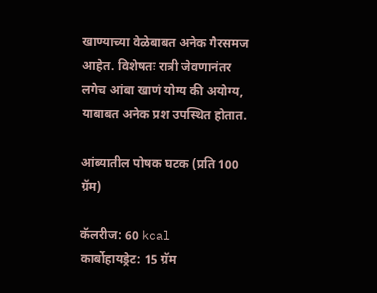खाण्याच्या वेळेबाबत अनेक गैरसमज आहेत. विशेषतः रात्री जेवणानंतर लगेच आंबा खाणं योग्य की अयोग्य, याबाबत अनेक प्रश उपस्थित होतात.

आंब्यातील पोषक घटक (प्रति 100 ग्रॅम)

कॅलरीज: 60 kcal
कार्बोहायड्रेट: 15 ग्रॅम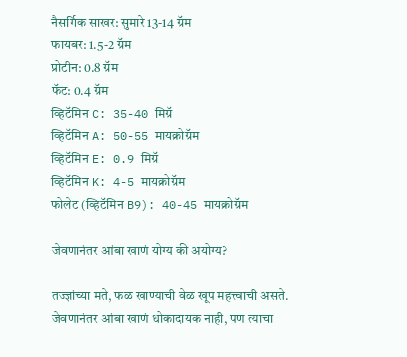नैसर्गिक साखर: सुमारे 13-14 ग्रॅम
फायबर: 1.5-2 ग्रॅम
प्रोटीन: 0.8 ग्रॅम
फॅट: 0.4 ग्रॅम
व्हिटॅमिन C: 35-40 मिग्रॅ
व्हिटॅमिन A: 50-55 मायक्रोग्रॅम
व्हिटॅमिन E: 0.9 मिग्रॅ
व्हिटॅमिन K: 4-5 मायक्रोग्रॅम
फोलेट (व्हिटॅमिन B9): 40-45 मायक्रोग्रॅम

जेवणानंतर आंबा खाणं योग्य की अयोग्य?

तज्ज्ञांच्या मते, फळ खाण्याची वेळ खूप महत्त्वाची असते. जेवणानंतर आंबा खाणं धोकादायक नाही, पण त्याचा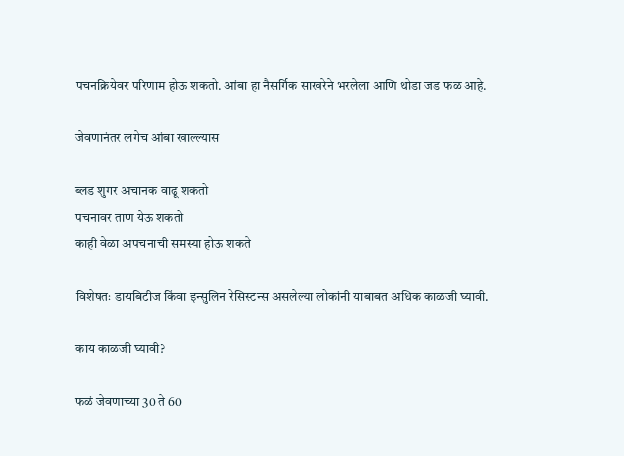पचनक्रियेवर परिणाम होऊ शकतो. आंबा हा नैसर्गिक साखरेने भरलेला आणि थोडा जड फळ आहे.

जेवणानंतर लगेच आंबा खाल्ल्यास

ब्लड शुगर अचानक वाढू शकतो
पचनावर ताण येऊ शकतो
काही वेळा अपचनाची समस्या होऊ शकते

विशेषतः डायबिटीज किंवा इन्सुलिन रेसिस्टन्स असलेल्या लोकांनी याबाबत अधिक काळजी घ्यावी.

काय काळजी घ्यावी?

फळं जेवणाच्या 30 ते 60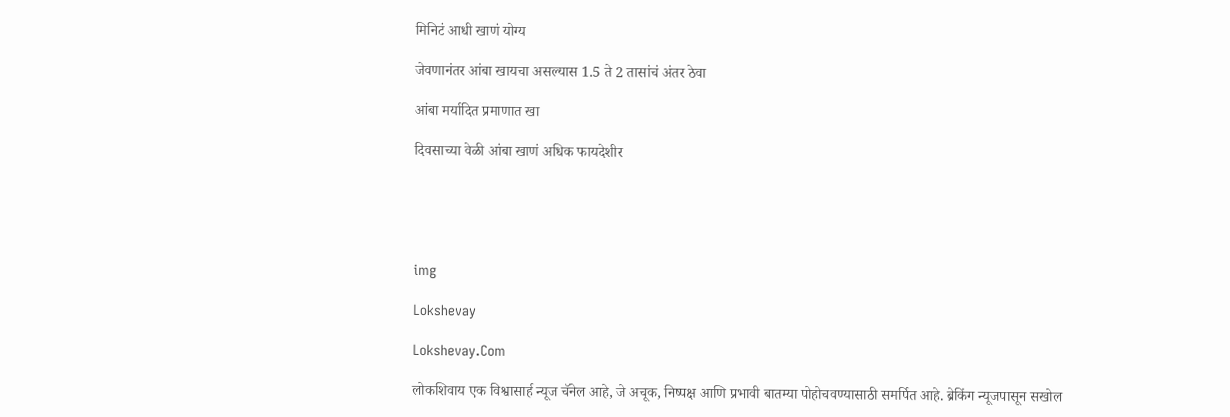मिनिटं आधी खाणं योग्य

जेवणानंतर आंबा खायचा असल्यास 1.5 ते 2 तासांचं अंतर ठेवा

आंबा मर्यादित प्रमाणात खा

दिवसाच्या वेळी आंबा खाणं अधिक फायदेशीर





img

Lokshevay

Lokshevay.Com

लोकशिवाय एक विश्वासार्ह न्यूज चॅनेल आहे, जे अचूक, निष्पक्ष आणि प्रभावी बातम्या पोहोचवण्यासाठी समर्पित आहे. ब्रेकिंग न्यूजपासून सखोल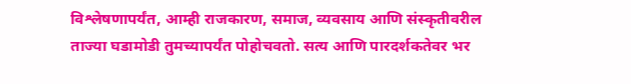विश्लेषणापर्यंत, आम्ही राजकारण, समाज, व्यवसाय आणि संस्कृतीवरील ताज्या घडामोडी तुमच्यापर्यंत पोहोचवतो. सत्य आणि पारदर्शकतेवर भर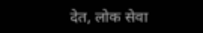देत, लोक सेवा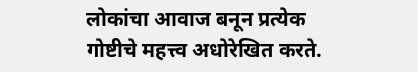लोकांचा आवाज बनून प्रत्येक गोष्टीचे महत्त्व अधोरेखित करते.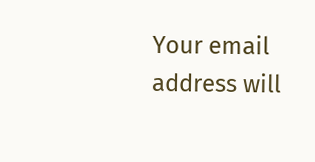Your email address will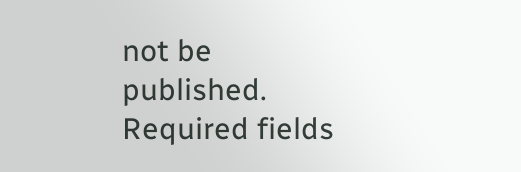not be published. Required fields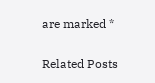are marked *

Related Posts